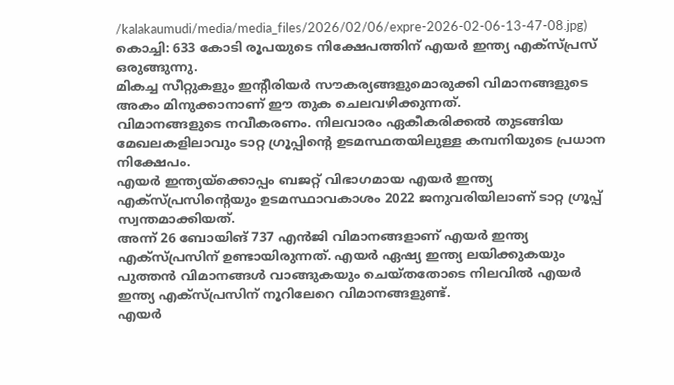/kalakaumudi/media/media_files/2026/02/06/expre-2026-02-06-13-47-08.jpg)
കൊച്ചി: 633 കോടി രൂപയുടെ നിക്ഷേപത്തിന് എയർ ഇന്ത്യ എക്സ്പ്രസ് ഒരുങ്ങുന്നു.
മികച്ച സീറ്റുകളും ഇന്റീരിയർ സൗകര്യങ്ങളുമൊരുക്കി വിമാനങ്ങളുടെ അകം മിനുക്കാനാണ് ഈ തുക ചെലവഴിക്കുന്നത്.
വിമാനങ്ങളുടെ നവീകരണം. നിലവാരം ഏകീകരിക്കൽ തുടങ്ങിയ മേഖലകളിലാവും ടാറ്റ ഗ്രൂപ്പിന്റെ ഉടമസ്ഥതയിലുള്ള കമ്പനിയുടെ പ്രധാന നിക്ഷേപം.
എയർ ഇന്ത്യയ്ക്കൊപ്പം ബജറ്റ് വിഭാഗമായ എയർ ഇന്ത്യ എക്സ്പ്രസിന്റെയും ഉടമസ്ഥാവകാശം 2022 ജനുവരിയിലാണ് ടാറ്റ ഗ്രൂപ്പ് സ്വന്തമാക്കിയത്.
അന്ന് 26 ബോയിങ് 737 എൻജി വിമാനങ്ങളാണ് എയർ ഇന്ത്യ എക്സ്പ്രസിന് ഉണ്ടായിരുന്നത്. എയർ ഏഷ്യ ഇന്ത്യ ലയിക്കുകയും പുത്തൻ വിമാനങ്ങൾ വാങ്ങുകയും ചെയ്തതോടെ നിലവിൽ എയർ ഇന്ത്യ എക്സ്പ്രസിന് നൂറിലേറെ വിമാനങ്ങളുണ്ട്.
എയർ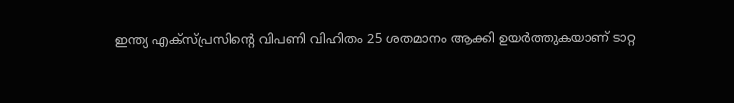ഇന്ത്യ എക്സ്പ്രസിന്റെ വിപണി വിഹിതം 25 ശതമാനം ആക്കി ഉയർത്തുകയാണ് ടാറ്റ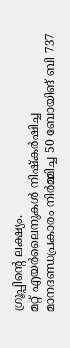ഗ്രൂപ്പിന്റെ ലക്ഷ്യം.
മറ്റ് എയർലൈനുകൾ നിഷ്കർഷിച്ച മാനദണ്ഡപ്രകാരം നിർമ്മിച്ച 50 ബോയിങ് ബി 737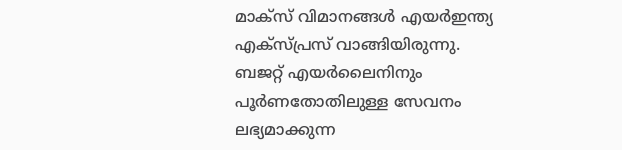മാക്സ് വിമാനങ്ങൾ എയർഇന്ത്യ എക്സ്പ്രസ് വാങ്ങിയിരുന്നു.
ബജറ്റ് എയർലൈനിനും പൂർണതോതിലുള്ള സേവനം ലഭ്യമാക്കുന്ന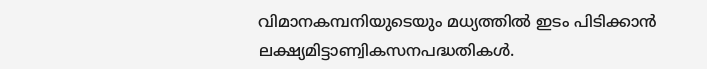വിമാനകമ്പനിയുടെയും മധ്യത്തിൽ ഇടം പിടിക്കാൻ ലക്ഷ്യമിട്ടാണ്വികസനപദ്ധതികൾ.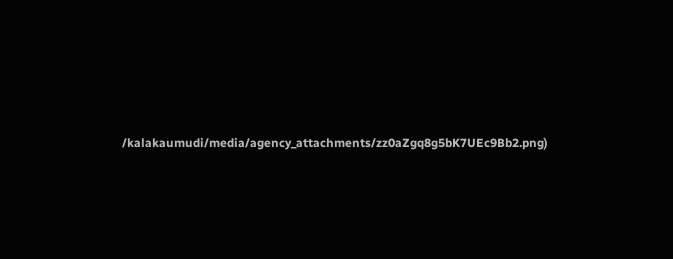/kalakaumudi/media/agency_attachments/zz0aZgq8g5bK7UEc9Bb2.png)